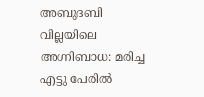അബുദബി വില്ലയിലെ അഗ്നിബാധ: മരിച്ച എട്ടു പേരില്‍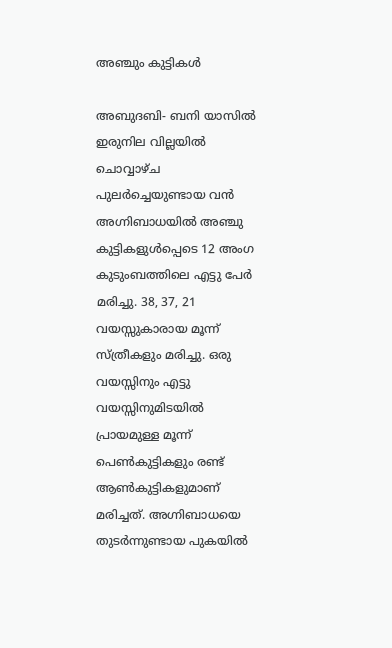അഞ്ചും കുട്ടികള്‍

അബുദബി- ബനി യാസില്‍ ഇരുനില വില്ലയില്‍ ചൊവ്വാഴ്ച പുലര്‍ച്ചെയുണ്ടായ വന്‍ അഗ്നിബാധയില്‍ അഞ്ചു കുട്ടികളുള്‍പ്പെടെ 12 അംഗ കുടുംബത്തിലെ എട്ടു പേര്‍ മരിച്ചു. 38, 37, 21 വയസ്സുകാരായ മൂന്ന് സ്ത്രീകളും മരിച്ചു. ഒരു വയസ്സിനും എട്ടു വയസ്സിനുമിടയില്‍ പ്രായമുള്ള മൂന്ന് പെണ്‍കുട്ടികളും രണ്ട് ആണ്‍കുട്ടികളുമാണ് മരിച്ചത്. അഗ്നിബാധയെ തുടര്‍ന്നുണ്ടായ പുകയില്‍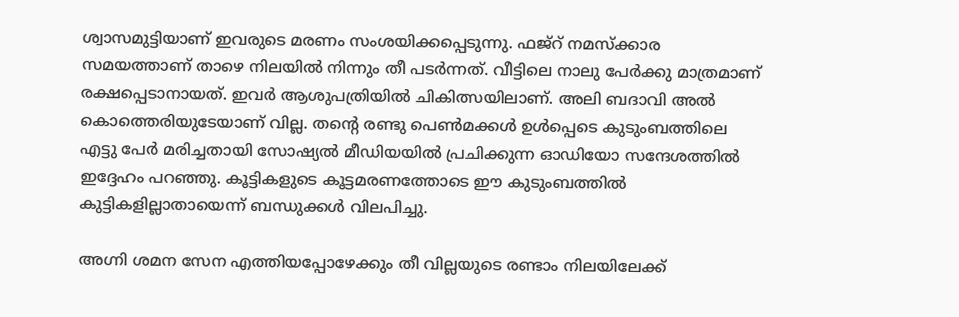ശ്വാസമുട്ടിയാണ് ഇവരുടെ മരണം സംശയിക്കപ്പെടുന്നു. ഫജ്‌റ് നമസ്‌ക്കാര സമയത്താണ് താഴെ നിലയില്‍ നിന്നും തീ പടര്‍ന്നത്. വീട്ടിലെ നാലു പേര്‍ക്കു മാത്രമാണ് രക്ഷപ്പെടാനായത്. ഇവര്‍ ആശുപത്രിയില്‍ ചികിത്സയിലാണ്. അലി ബദാവി അല്‍ കൊത്തെരിയുടേയാണ് വില്ല. തന്റെ രണ്ടു പെണ്‍മക്കള്‍ ഉള്‍പ്പെടെ കുടുംബത്തിലെ എട്ടു പേര്‍ മരിച്ചതായി സോഷ്യല്‍ മീഡിയയില്‍ പ്രചിക്കുന്ന ഓഡിയോ സന്ദേശത്തില്‍ ഇദ്ദേഹം പറഞ്ഞു. കൂട്ടികളുടെ കൂട്ടമരണത്തോടെ ഈ കുടുംബത്തില്‍ കുട്ടികളില്ലാതായെന്ന് ബന്ധുക്കള്‍ വിലപിച്ചു.

അഗ്നി ശമന സേന എത്തിയപ്പോഴേക്കും തീ വില്ലയുടെ രണ്ടാം നിലയിലേക്ക്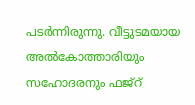പടര്‍ന്നിരുന്നു. വീട്ടുടമയായ അല്‍കോത്താരിയും സഹോദരനും ഫജ്‌റ്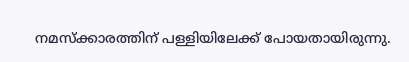നമസ്ക്കാരത്തിന് പള്ളിയിലേക്ക് പോയതായിരുന്നു.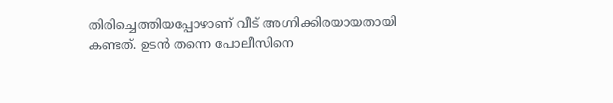തിരിച്ചെത്തിയപ്പോഴാണ് വീട് അഗ്നിക്കിരയായതായി കണ്ടത്. ഉടന്‍ തന്നെ പോലീസിനെ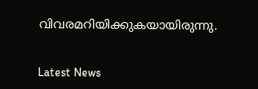വിവരമറിയിക്കുകയായിരുന്നു.


Latest News